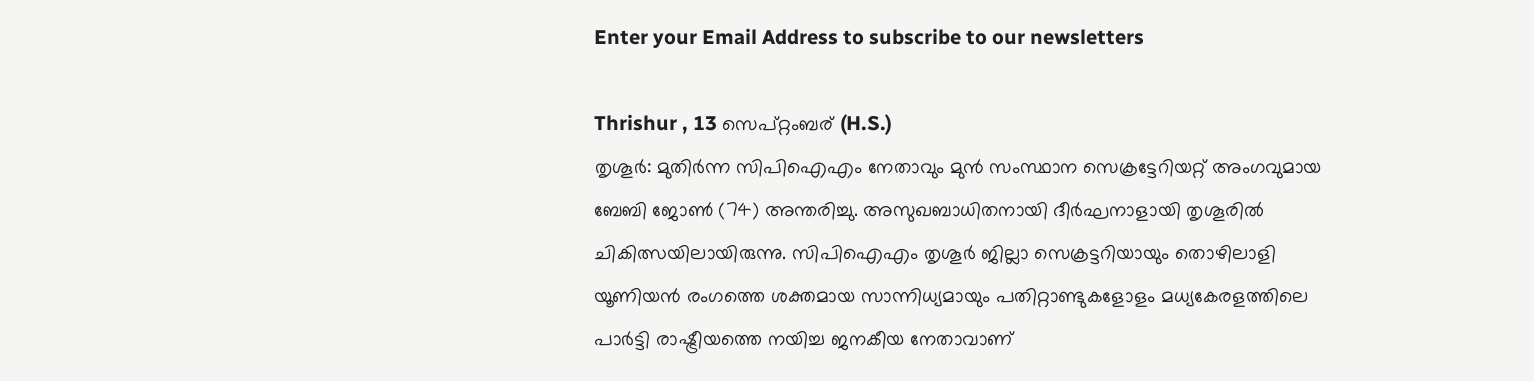Enter your Email Address to subscribe to our newsletters

Thrishur , 13 സെപ്റ്റംബര് (H.S.)
തൃശൂർ: മുതിർന്ന സിപിഐഎം നേതാവും മുൻ സംസ്ഥാന സെക്രട്ടേറിയറ്റ് അംഗവുമായ ബേബി ജോൺ (74) അന്തരിച്ചു. അസുഖബാധിതനായി ദീർഘനാളായി തൃശൂരിൽ ചികിത്സയിലായിരുന്നു. സിപിഐഎം തൃശൂർ ജില്ലാ സെക്രട്ടറിയായും തൊഴിലാളി യൂണിയൻ രംഗത്തെ ശക്തമായ സാന്നിധ്യമായും പതിറ്റാണ്ടുകളോളം മധ്യകേരളത്തിലെ പാർട്ടി രാഷ്ട്രീയത്തെ നയിച്ച ജനകീയ നേതാവാണ്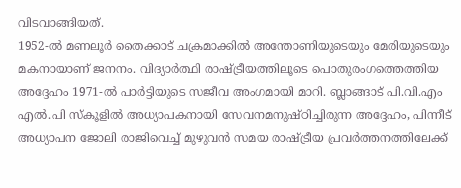വിടവാങ്ങിയത്.
1952-ൽ മണലൂർ തൈക്കാട് ചക്രമാക്കിൽ അന്തോണിയുടെയും മേരിയുടെയും മകനായാണ് ജനനം. വിദ്യാർത്ഥി രാഷ്ട്രീയത്തിലൂടെ പൊതുരംഗത്തെത്തിയ അദ്ദേഹം 1971-ൽ പാർട്ടിയുടെ സജീവ അംഗമായി മാറി. ബ്ലാങ്ങാട് പി.വി.എം എൽ.പി സ്കൂളിൽ അധ്യാപകനായി സേവനമനുഷ്ഠിച്ചിരുന്ന അദ്ദേഹം, പിന്നീട് അധ്യാപന ജോലി രാജിവെച്ച് മുഴുവൻ സമയ രാഷ്ട്രീയ പ്രവർത്തനത്തിലേക്ക്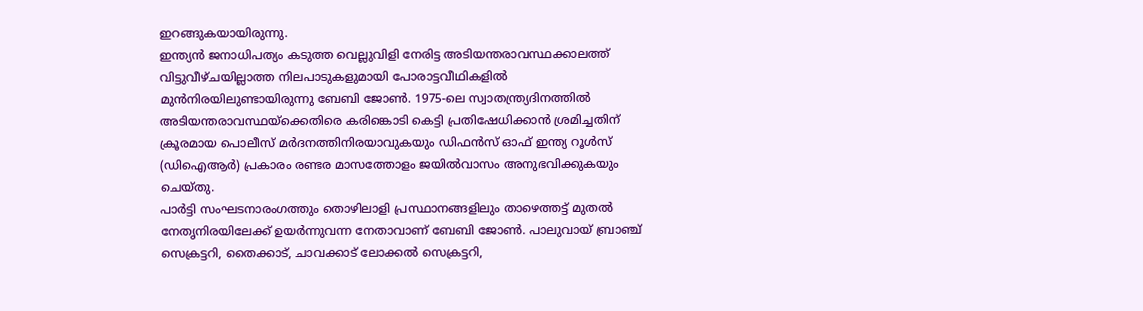ഇറങ്ങുകയായിരുന്നു.
ഇന്ത്യൻ ജനാധിപത്യം കടുത്ത വെല്ലുവിളി നേരിട്ട അടിയന്തരാവസ്ഥക്കാലത്ത് വിട്ടുവീഴ്ചയില്ലാത്ത നിലപാടുകളുമായി പോരാട്ടവീഥികളിൽ മുൻനിരയിലുണ്ടായിരുന്നു ബേബി ജോൺ. 1975-ലെ സ്വാതന്ത്ര്യദിനത്തിൽ അടിയന്തരാവസ്ഥയ്ക്കെതിരെ കരിങ്കൊടി കെട്ടി പ്രതിഷേധിക്കാൻ ശ്രമിച്ചതിന് ക്രൂരമായ പൊലീസ് മർദനത്തിനിരയാവുകയും ഡിഫൻസ് ഓഫ് ഇന്ത്യ റൂൾസ് (ഡിഐആർ) പ്രകാരം രണ്ടര മാസത്തോളം ജയിൽവാസം അനുഭവിക്കുകയും ചെയ്തു.
പാർട്ടി സംഘടനാരംഗത്തും തൊഴിലാളി പ്രസ്ഥാനങ്ങളിലും താഴെത്തട്ട് മുതൽ നേതൃനിരയിലേക്ക് ഉയർന്നുവന്ന നേതാവാണ് ബേബി ജോൺ. പാലുവായ് ബ്രാഞ്ച് സെക്രട്ടറി, തൈക്കാട്, ചാവക്കാട് ലോക്കൽ സെക്രട്ടറി,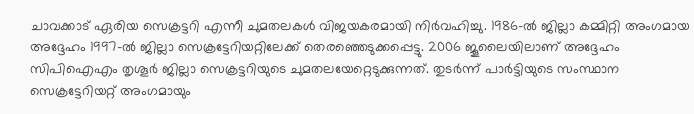ചാവക്കാട് ഏരിയ സെക്രട്ടറി എന്നീ ചുമതലകൾ വിജയകരമായി നിർവഹിച്ചു. 1986-ൽ ജില്ലാ കമ്മിറ്റി അംഗമായ അദ്ദേഹം 1997-ൽ ജില്ലാ സെക്രട്ടേറിയറ്റിലേക്ക് തെരഞ്ഞെടുക്കപ്പെട്ടു. 2006 ജൂലൈയിലാണ് അദ്ദേഹം സിപിഐഎം തൃശൂർ ജില്ലാ സെക്രട്ടറിയുടെ ചുമതലയേറ്റെടുക്കുന്നത്. തുടർന്ന് പാർട്ടിയുടെ സംസ്ഥാന സെക്രട്ടേറിയറ്റ് അംഗമായും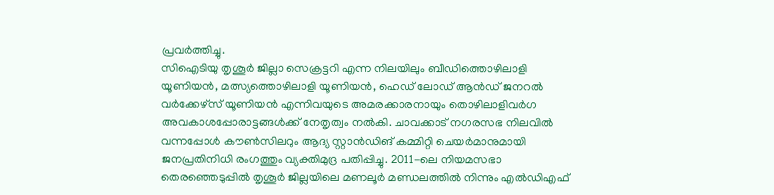പ്രവർത്തിച്ചു.
സിഐടിയു തൃശൂർ ജില്ലാ സെക്രട്ടറി എന്ന നിലയിലും ബീഡിത്തൊഴിലാളി യൂണിയൻ, മത്സ്യത്തൊഴിലാളി യൂണിയൻ, ഹെഡ് ലോഡ് ആൻഡ് ജനറൽ വർക്കേഴ്സ് യൂണിയൻ എന്നിവയുടെ അമരക്കാരനായും തൊഴിലാളിവർഗ അവകാശപ്പോരാട്ടങ്ങൾക്ക് നേതൃത്വം നൽകി. ചാവക്കാട് നഗരസഭ നിലവിൽ വന്നപ്പോൾ കൗൺസിലറും ആദ്യ സ്റ്റാൻഡിങ് കമ്മിറ്റി ചെയർമാനുമായി ജനപ്രതിനിധി രംഗത്തും വ്യക്തിമുദ്ര പതിപ്പിച്ചു. 2011-ലെ നിയമസഭാ തെരഞ്ഞെടുപ്പിൽ തൃശൂർ ജില്ലയിലെ മണലൂർ മണ്ഡലത്തിൽ നിന്നും എൽഡിഎഫ്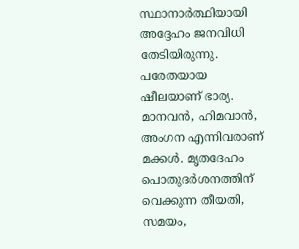സ്ഥാനാർത്ഥിയായി അദ്ദേഹം ജനവിധി തേടിയിരുന്നു.
പരേതയായ ഷീലയാണ് ഭാര്യ. മാനവൻ, ഹിമവാൻ, അംഗന എന്നിവരാണ് മക്കൾ. മൃതദേഹം പൊതുദർശനത്തിന് വെക്കുന്ന തീയതി, സമയം,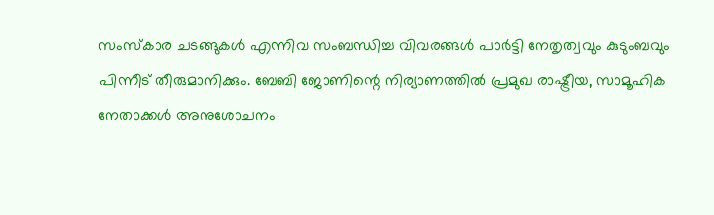സംസ്കാര ചടങ്ങുകൾ എന്നിവ സംബന്ധിച്ച വിവരങ്ങൾ പാർട്ടി നേതൃത്വവും കുടുംബവും പിന്നീട് തീരുമാനിക്കും. ബേബി ജോണിന്റെ നിര്യാണത്തിൽ പ്രമുഖ രാഷ്ട്രീയ, സാമൂഹിക നേതാക്കൾ അനുശോചനം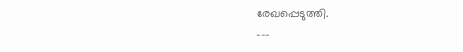രേഖപ്പെടുത്തി.
---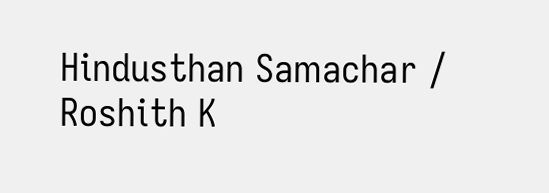Hindusthan Samachar / Roshith K